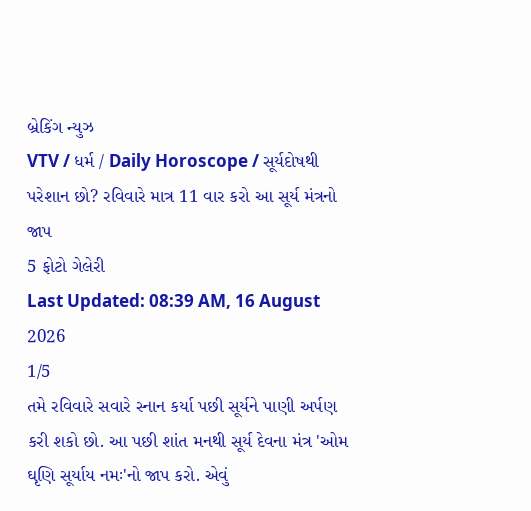બ્રેકિંગ ન્યુઝ
VTV / ધર્મ / Daily Horoscope / સૂર્યદોષથી પરેશાન છો? રવિવારે માત્ર 11 વાર કરો આ સૂર્ય મંત્રનો જાપ
5 ફોટો ગેલેરી
Last Updated: 08:39 AM, 16 August 2026
1/5
તમે રવિવારે સવારે સ્નાન કર્યા પછી સૂર્યને પાણી અર્પણ કરી શકો છો. આ પછી શાંત મનથી સૂર્ય દેવના મંત્ર 'ઓમ ઘૃણિ સૂર્યાય નમઃ'નો જાપ કરો. એવું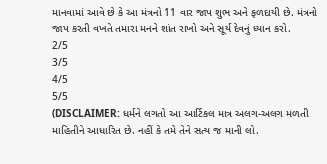માનવામાં આવે છે કે આ મંત્રનો 11 વાર જાપ શુભ અને ફળદાયી છે. મંત્રનો જાપ કરતી વખતે તમારા મનને શાંત રાખો અને સૂર્ય દેવનું ધ્યાન કરો.
2/5
3/5
4/5
5/5
(DISCLAIMER: ધર્મને લગતો આ આર્ટિકલ માત્ર અલગ-અલગ મળતી માહિતીને આધારિત છે. નહીં કે તમે તેને સત્ય જ માની લો.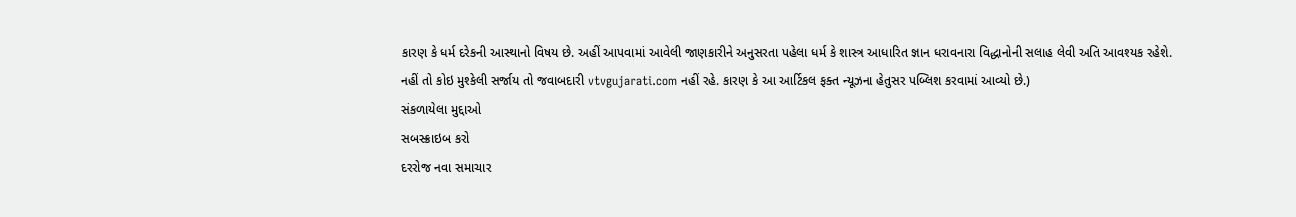કારણ કે ધર્મ દરેકની આસ્થાનો વિષય છે. અહીં આપવામાં આવેલી જાણકારીને અનુસરતા પહેલા ધર્મ કે શાસ્ત્ર આધારિત જ્ઞાન ધરાવનારા વિદ્ધાનોની સલાહ લેવી અતિ આવશ્યક રહેશે. નહીં તો કોઇ મુશ્કેલી સર્જાય તો જવાબદારી vtvgujarati.com નહીં રહે. કારણ કે આ આર્ટિકલ ફક્ત ન્યૂઝના હેતુસર પબ્લિશ કરવામાં આવ્યો છે.)
સંકળાયેલા મુદ્દાઓ
સબસ્ક્રાઇબ કરો
દરરોજ નવા સમાચાર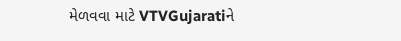મેળવવા માટે VTVGujaratiને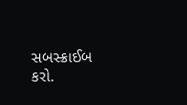સબસ્ક્રાઈબ કરો.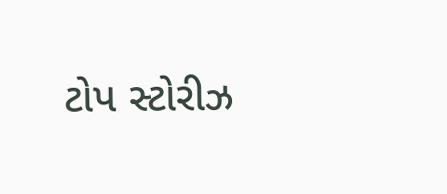ટોપ સ્ટોરીઝ